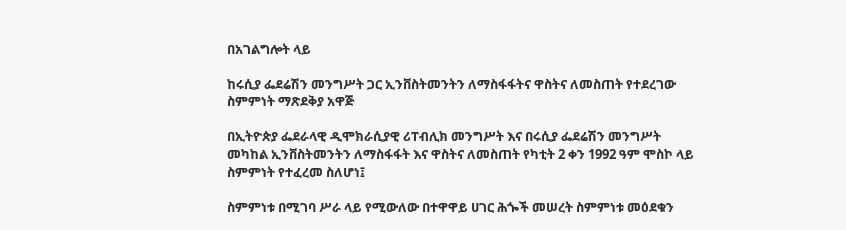በአገልግሎት ላይ

ከሩሲያ ፌደሬሽን መንግሥት ጋር ኢንቨስትመንትን ለማስፋፋትና ዋስትና ለመስጠት የተደረገው ስምምነት ማጽደቅያ አዋጅ

በኢትዮጵያ ፌደራላዊ ዲሞክራሲያዊ ሪፐብሊክ መንግሥት እና በሩሲያ ፌደሬሽን መንግሥት መካከል ኢንቨስትመንትን ለማስፋፋት እና ዋስትና ለመስጠት የካቲት 2 ቀን 1992 ዓም ሞስኮ ላይ ስምምነት የተፈረመ ስለሆነ፤

ስምምነቱ በሚገባ ሥራ ላይ የሚውለው በተዋዋይ ሀገር ሕጐች መሠረት ስምምነቱ መዕደቁን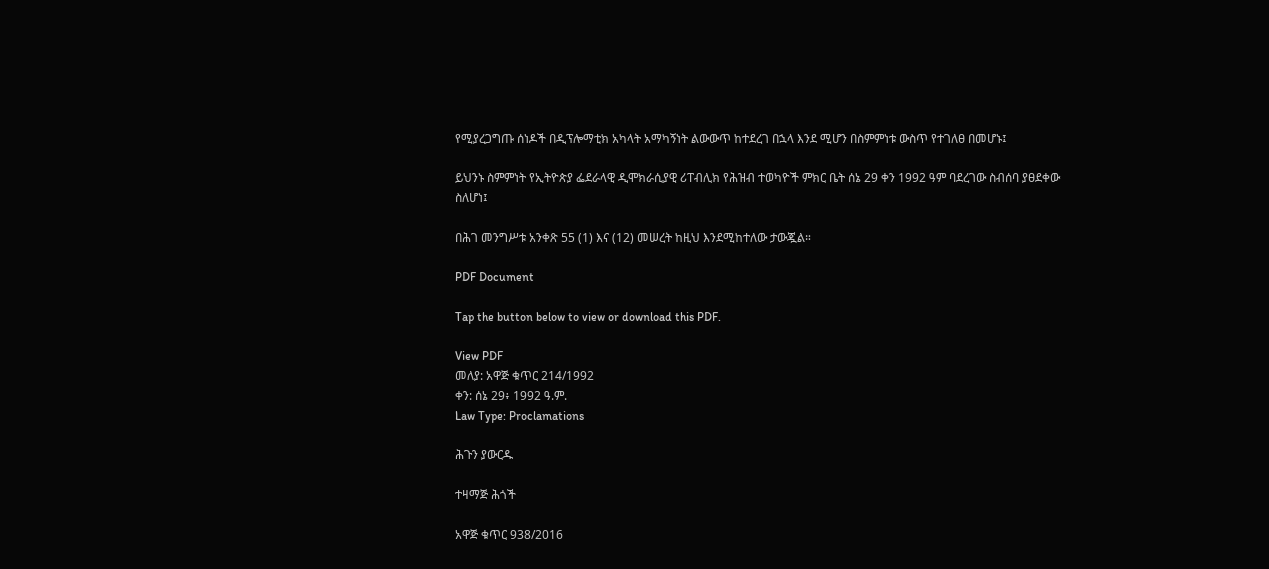የሚያረጋግጡ ሰነዶች በዲፕሎማቲክ አካላት አማካኝነት ልውውጥ ከተደረገ በኋላ እንደ ሚሆን በስምምነቱ ውስጥ የተገለፀ በመሆኑ፤

ይህንኑ ስምምነት የኢትዮጵያ ፌደራላዊ ዲሞክራሲያዊ ሪፐብሊክ የሕዝብ ተወካዮች ምክር ቤት ሰኔ 29 ቀን 1992 ዓም ባደረገው ስብሰባ ያፀደቀው ስለሆነ፤

በሕገ መንግሥቱ አንቀጽ 55 (1) እና (12) መሠረት ከዚህ እንደሚከተለው ታውጇል።

PDF Document

Tap the button below to view or download this PDF.

View PDF
መለያ: አዋጅ ቁጥር 214/1992
ቀን: ሰኔ 29፥ 1992 ዓ.ም.
Law Type: Proclamations

ሕጉን ያውርዱ

ተዛማጅ ሕጎች

አዋጅ ቁጥር 938/2016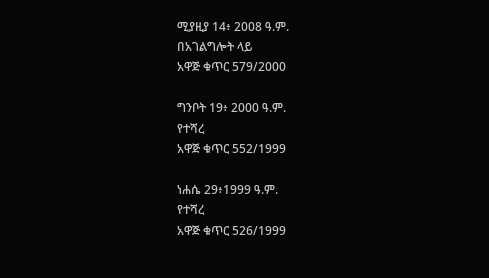ሚያዚያ 14፥ 2008 ዓ.ም.
በአገልግሎት ላይ
አዋጅ ቁጥር 579/2000

ግንቦት 19፥ 2000 ዓ.ም.
የተሻረ
አዋጅ ቁጥር 552/1999

ነሐሴ 29፥1999 ዓ.ም.
የተሻረ
አዋጅ ቁጥር 526/1999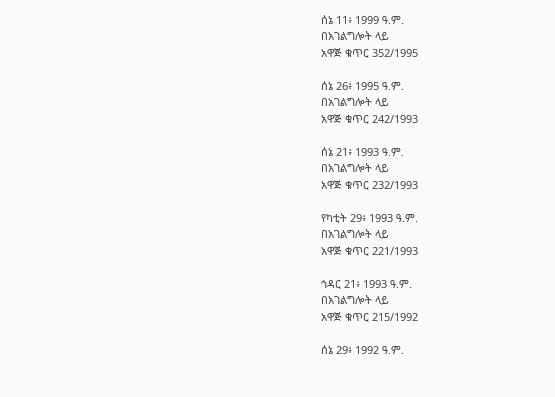ሰኔ 11፥ 1999 ዓ.ም.
በአገልግሎት ላይ
አዋጅ ቁጥር 352/1995

ሰኔ 26፥ 1995 ዓ.ም.
በአገልግሎት ላይ
አዋጅ ቁጥር 242/1993

ሰኔ 21፥ 1993 ዓ.ም.
በአገልግሎት ላይ
አዋጅ ቁጥር 232/1993

የካቲት 29፥ 1993 ዓ.ም.
በአገልግሎት ላይ
አዋጅ ቁጥር 221/1993

ኅዳር 21፥ 1993 ዓ.ም.
በአገልግሎት ላይ
አዋጅ ቁጥር 215/1992

ሰኔ 29፥ 1992 ዓ.ም.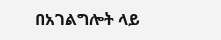በአገልግሎት ላይ